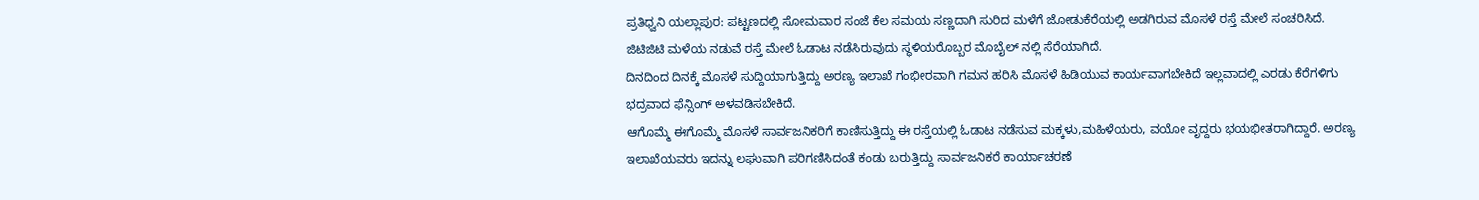ಪ್ರತಿಧ್ವನಿ ಯಲ್ಲಾಪುರ: ಪಟ್ಟಣದಲ್ಲಿ ಸೋಮವಾರ ಸಂಜೆ ಕೆಲ ಸಮಯ ಸಣ್ಣದಾಗಿ ಸುರಿದ ಮಳೆಗೆ ಜೋಡುಕೆರೆಯಲ್ಲಿ ಅಡಗಿರುವ ಮೊಸಳೆ ರಸ್ತೆ ಮೇಲೆ ಸಂಚರಿಸಿದೆ.
ಜಿಟಿಜಿಟಿ ಮಳೆಯ ನಡುವೆ ರಸ್ತೆ ಮೇಲೆ ಓಡಾಟ ನಡೆಸಿರುವುದು ಸ್ಥಳಿಯರೊಬ್ಬರ ಮೊಬೈಲ್ ನಲ್ಲಿ ಸೆರೆಯಾಗಿದೆ.
ದಿನದಿಂದ ದಿನಕ್ಕೆ ಮೊಸಳೆ ಸುದ್ದಿಯಾಗುತ್ತಿದ್ದು ಅರಣ್ಯ ಇಲಾಖೆ ಗಂಭೀರವಾಗಿ ಗಮನ ಹರಿಸಿ ಮೊಸಳೆ ಹಿಡಿಯುವ ಕಾರ್ಯವಾಗಬೇಕಿದೆ ಇಲ್ಲವಾದಲ್ಲಿ ಎರಡು ಕೆರೆಗಳಿಗು ಭದ್ರವಾದ ಫೆನ್ಸಿಂಗ್ ಅಳವಡಿಸಬೇಕಿದೆ.
ಆಗೊಮ್ಮೆ ಈಗೊಮ್ಮೆ ಮೊಸಳೆ ಸಾರ್ವಜನಿಕರಿಗೆ ಕಾಣಿಸುತ್ತಿದ್ದು ಈ ರಸ್ತೆಯಲ್ಲಿ ಓಡಾಟ ನಡೆಸುವ ಮಕ್ಕಳು,ಮಹಿಳೆಯರು, ವಯೋ ವೃದ್ದರು ಭಯಭೀತರಾಗಿದ್ದಾರೆ. ಅರಣ್ಯ ಇಲಾಖೆಯವರು ಇದನ್ನು ಲಘುವಾಗಿ ಪರಿಗಣಿಸಿದಂತೆ ಕಂಡು ಬರುತ್ತಿದ್ದು ಸಾರ್ವಜನಿಕರೆ ಕಾರ್ಯಾಚರಣೆ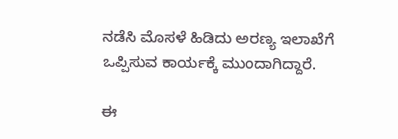ನಡೆಸಿ ಮೊಸಳೆ ಹಿಡಿದು ಅರಣ್ಯ ಇಲಾಖೆಗೆ ಒಪ್ಪಿಸುವ ಕಾರ್ಯಕ್ಕೆ ಮುಂದಾಗಿದ್ದಾರೆ.

ಈ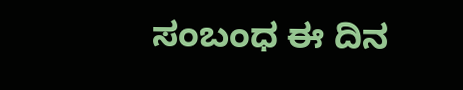ಸಂಬಂಧ ಈ ದಿನ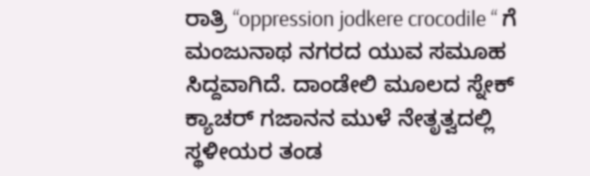ರಾತ್ರಿ “oppression jodkere crocodile “ ಗೆ ಮಂಜುನಾಥ ನಗರದ ಯುವ ಸಮೂಹ ಸಿದ್ದವಾಗಿದೆ. ದಾಂಡೇಲಿ ಮೂಲದ ಸ್ನೇಕ್ ಕ್ಯಾಚರ್ ಗಜಾನನ ಮುಳೆ ನೇತೃತ್ವದಲ್ಲಿ ಸ್ಥಳೀಯರ ತಂಡ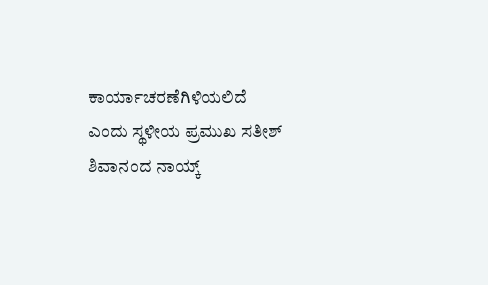ಕಾರ್ಯಾಚರಣೆಗಿಳಿಯಲಿದೆ ಎಂದು ಸ್ಥಳೀಯ ಪ್ರಮುಖ ಸತೀಶ್ ಶಿವಾನಂದ ನಾಯ್ಕ್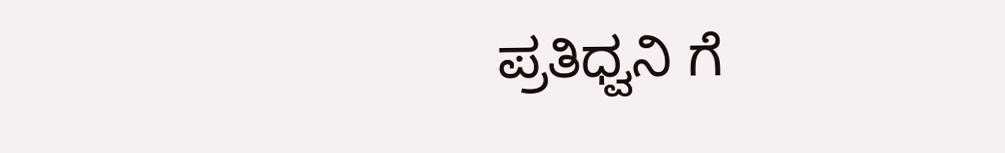ಪ್ರತಿಧ್ವನಿ ಗೆ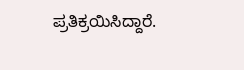ಪ್ರತಿಕ್ರಯಿಸಿದ್ದಾರೆ.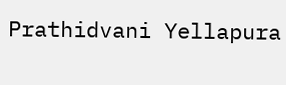Prathidvani Yellapura